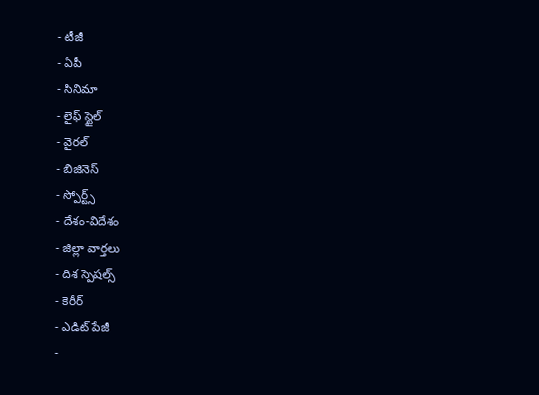- టీజీ
- ఏపీ
- సినిమా
- లైఫ్ స్టైల్
- వైరల్
- బిజినెస్
- స్పోర్ట్స్
- దేశం-విదేశం
- జిల్లా వార్తలు
- దిశ స్పెషల్స్
- కెరీర్
- ఎడిట్ పేజీ
-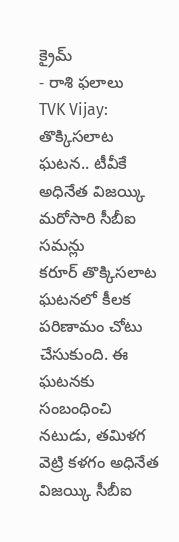క్రైమ్
- రాశి ఫలాలు
TVK Vijay: తొక్కిసలాట ఘటన.. టీవీకే అధినేత విజయ్కి మరోసారి సీబీఐ సమన్లు
కరూర్ తొక్కిసలాట ఘటనలో కీలక పరిణామం చోటు చేసుకుంది. ఈ ఘటనకు సంబంధించి నటుడు, తమిళగ వెట్రి కళగం అధినేత విజయ్కి సీబీఐ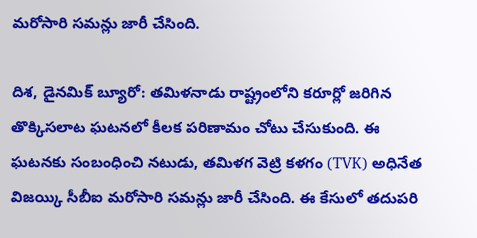మరోసారి సమన్లు జారీ చేసింది.

దిశ, డైనమిక్ బ్యూరో: తమిళనాడు రాష్ట్రంలోని కరూర్లో జరిగిన తొక్కిసలాట ఘటనలో కీలక పరిణామం చోటు చేసుకుంది. ఈ ఘటనకు సంబంధించి నటుడు, తమిళగ వెట్రి కళగం (TVK) అధినేత విజయ్కి సీబీఐ మరోసారి సమన్లు జారీ చేసింది. ఈ కేసులో తదుపరి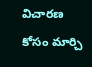విచారణ కోసం మార్చి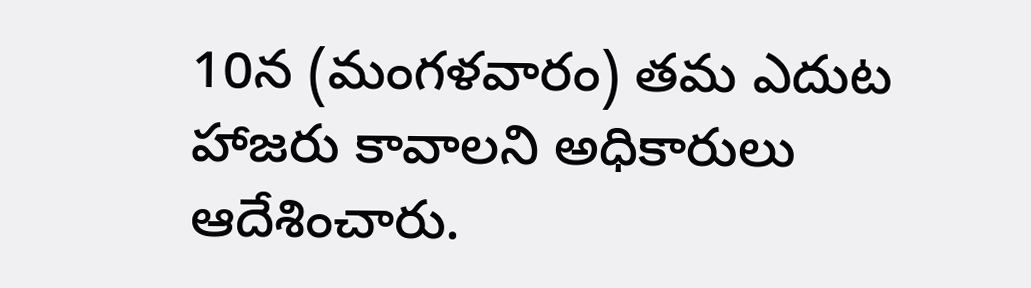10న (మంగళవారం) తమ ఎదుట హాజరు కావాలని అధికారులు ఆదేశించారు.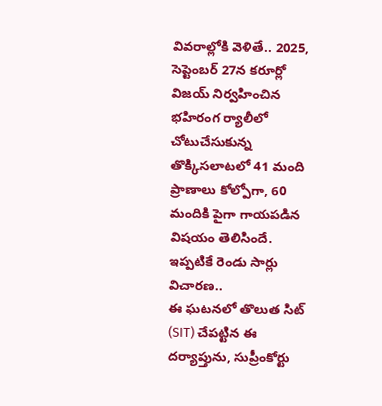వివరాల్లోకి వెళితే.. 2025, సెప్టెంబర్ 27న కరూర్లో విజయ్ నిర్వహించిన భహిరంగ ర్యాలీలో చోటుచేసుకున్న తొక్కిసలాటలో 41 మంది ప్రాణాలు కోల్పోగా, 60 మందికి పైగా గాయపడిన విషయం తెలిసిందే.
ఇప్పటికే రెండు సార్లు విచారణ..
ఈ ఘటనలో తొలుత సిట్ (SIT) చేపట్టిన ఈ దర్యాప్తును, సుప్రీంకోర్టు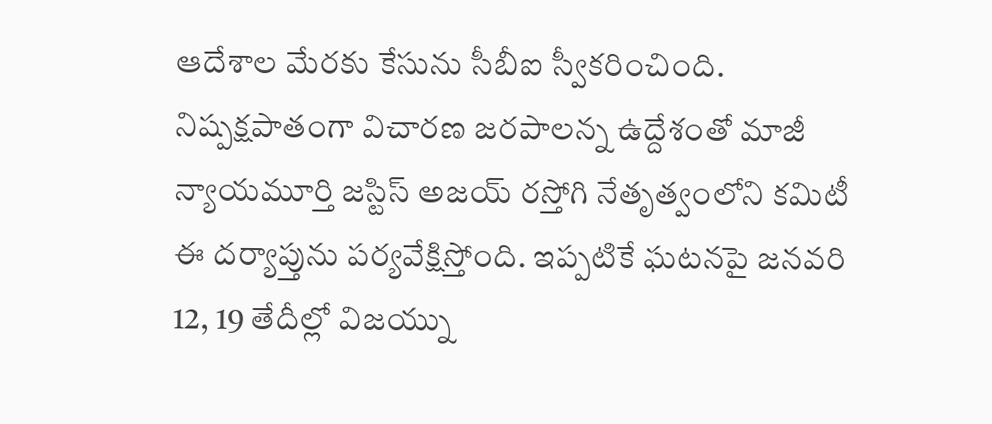ఆదేశాల మేరకు కేసును సీబీఐ స్వీకరించింది. నిష్పక్షపాతంగా విచారణ జరపాలన్న ఉద్దేశంతో మాజీ న్యాయమూర్తి జస్టిస్ అజయ్ రస్తోగి నేతృత్వంలోని కమిటీ ఈ దర్యాప్తును పర్యవేక్షిస్తోంది. ఇప్పటికే ఘటనపై జనవరి 12, 19 తేదీల్లో విజయ్ను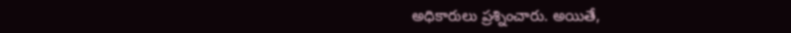అధికారులు ప్రశ్నించారు. అయితే,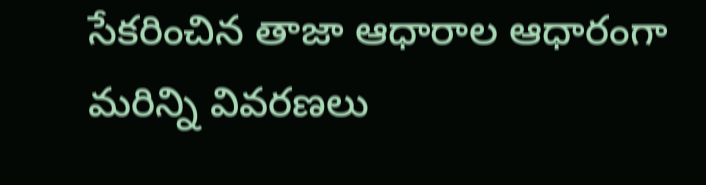సేకరించిన తాజా ఆధారాల ఆధారంగా మరిన్ని వివరణలు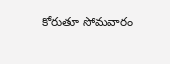కోరుతూ సోమవారం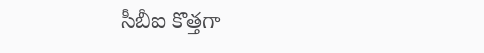సీబీఐ కొత్తగా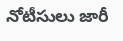నోటీసులు జారీ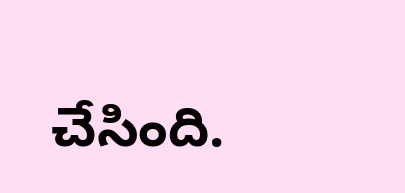చేసింది.